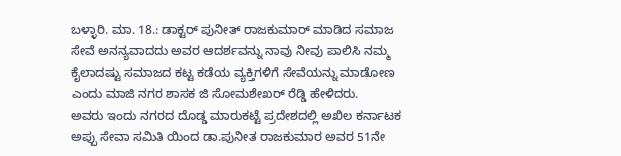ಬಳ್ಳಾರಿ. ಮಾ. 18.: ಡಾಕ್ಟರ್ ಪುನೀತ್ ರಾಜಕುಮಾರ್ ಮಾಡಿದ ಸಮಾಜ ಸೇವೆ ಅನನ್ಯವಾದದು ಅವರ ಆದರ್ಶವನ್ನು ನಾವು ನೀವು ಪಾಲಿಸಿ ನಮ್ಮ ಕೈಲಾದಷ್ಟು ಸಮಾಜದ ಕಟ್ಟ ಕಡೆಯ ವ್ಯಕ್ತಿಗಳಿಗೆ ಸೇವೆಯನ್ನು ಮಾಡೋಣ ಎಂದು ಮಾಜಿ ನಗರ ಶಾಸಕ ಜಿ ಸೋಮಶೇಖರ್ ರೆಡ್ಡಿ ಹೇಳಿದರು.
ಅವರು ಇಂದು ನಗರದ ದೊಡ್ಡ ಮಾರುಕಟ್ಟೆ ಪ್ರದೇಶದಲ್ಲಿ ಅಖಿಲ ಕರ್ನಾಟಕ ಅಪ್ಪು ಸೇವಾ ಸಮಿತಿ ಯಿಂದ ಡಾ.ಪುನೀತ ರಾಜಕುಮಾರ ಅವರ 51ನೇ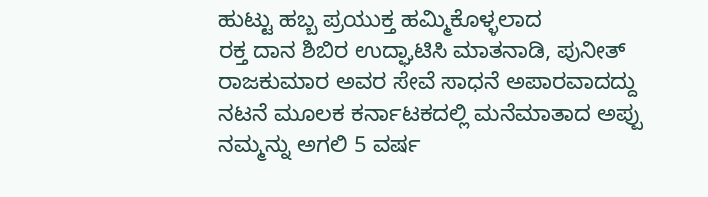ಹುಟ್ಟು ಹಬ್ಬ ಪ್ರಯುಕ್ತ ಹಮ್ಮಿಕೊಳ್ಳಲಾದ
ರಕ್ತ ದಾನ ಶಿಬಿರ ಉದ್ಘಾಟಿಸಿ ಮಾತನಾಡಿ, ಪುನೀತ್ ರಾಜಕುಮಾರ ಅವರ ಸೇವೆ ಸಾಧನೆ ಅಪಾರವಾದದ್ದು ನಟನೆ ಮೂಲಕ ಕರ್ನಾಟಕದಲ್ಲಿ ಮನೆಮಾತಾದ ಅಪ್ಪು ನಮ್ಮನ್ನು ಅಗಲಿ 5 ವರ್ಷ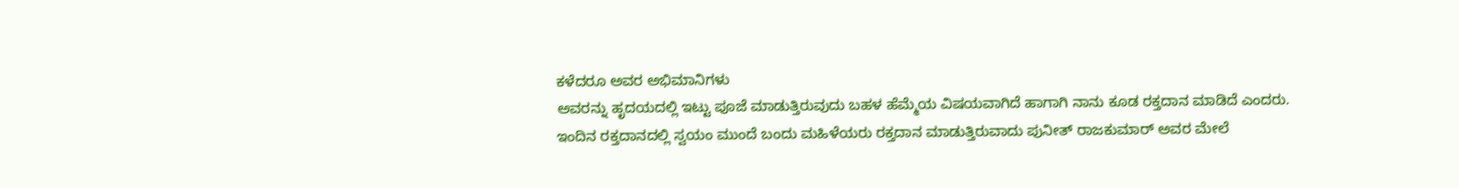ಕಳೆದರೂ ಅವರ ಅಭಿಮಾನಿಗಳು
ಅವರನ್ನು ಹೃದಯದಲ್ಲಿ ಇಟ್ಟು ಪೂಜೆ ಮಾಡುತ್ತಿರುವುದು ಬಹಳ ಹೆಮ್ಮೆಯ ವಿಷಯವಾಗಿದೆ ಹಾಗಾಗಿ ನಾನು ಕೂಡ ರಕ್ತದಾನ ಮಾಡಿದೆ ಎಂದರು.
ಇಂದಿನ ರಕ್ತದಾನದಲ್ಲಿ ಸ್ವಯಂ ಮುಂದೆ ಬಂದು ಮಹಿಳೆಯರು ರಕ್ತದಾನ ಮಾಡುತ್ತಿರುವಾದು ಪುನೀತ್ ರಾಜಕುಮಾರ್ ಅವರ ಮೇಲೆ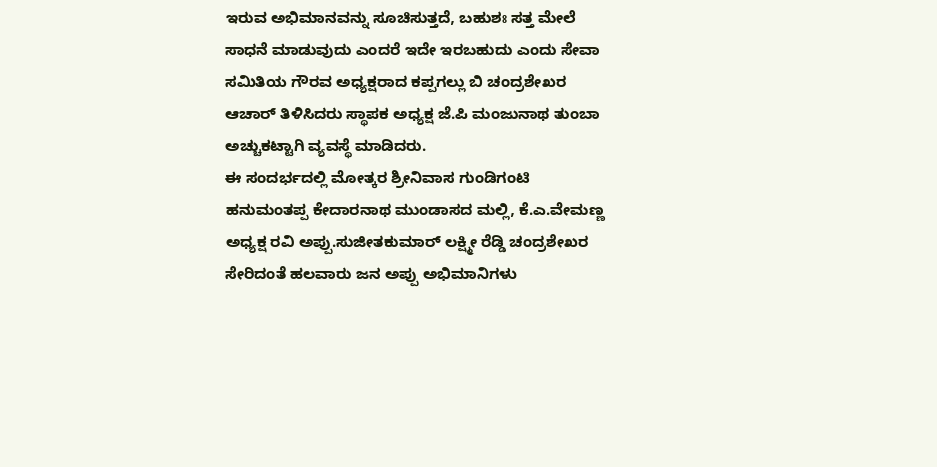ಇರುವ ಅಭಿಮಾನವನ್ನು ಸೂಚಿಸುತ್ತದೆ, ಬಹುಶಃ ಸತ್ತ ಮೇಲೆ ಸಾಧನೆ ಮಾಡುವುದು ಎಂದರೆ ಇದೇ ಇರಬಹುದು ಎಂದು ಸೇವಾ ಸಮಿತಿಯ ಗೌರವ ಅಧ್ಯಕ್ಷರಾದ ಕಪ್ಪಗಲ್ಲು ಬಿ ಚಂದ್ರಶೇಖರ ಆಚಾರ್ ತಿಳಿಸಿದರು ಸ್ಥಾಪಕ ಅಧ್ಯಕ್ಷ ಜೆ.ಪಿ ಮಂಜುನಾಥ ತುಂಬಾ ಅಚ್ಚುಕಟ್ಟಾಗಿ ವ್ಯವಸ್ಥೆ ಮಾಡಿದರು.
ಈ ಸಂದರ್ಭದಲ್ಲಿ ಮೋತ್ಕರ ಶ್ರೀನಿವಾಸ ಗುಂಡಿಗಂಟಿ ಹನುಮಂತಪ್ಪ ಕೇದಾರನಾಥ ಮುಂಡಾಸದ ಮಲ್ಲಿ, ಕೆ.ಎ.ವೇಮಣ್ಣ ಅಧ್ಯಕ್ಷ ರವಿ ಅಪ್ಪು.ಸುಜೀತಕುಮಾರ್ ಲಕ್ಷ್ಮೀ ರೆಡ್ಡಿ ಚಂದ್ರಶೇಖರ ಸೇರಿದಂತೆ ಹಲವಾರು ಜನ ಅಪ್ಪು ಅಭಿಮಾನಿಗಳು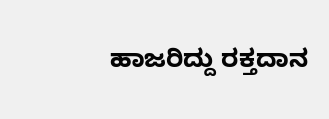ಹಾಜರಿದ್ದು ರಕ್ತದಾನ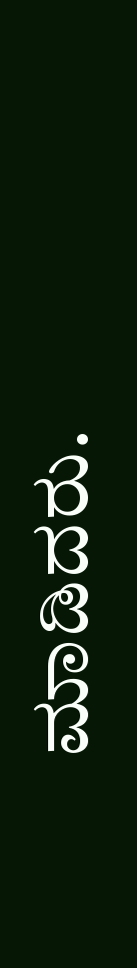ಮಾಡಿದರು.